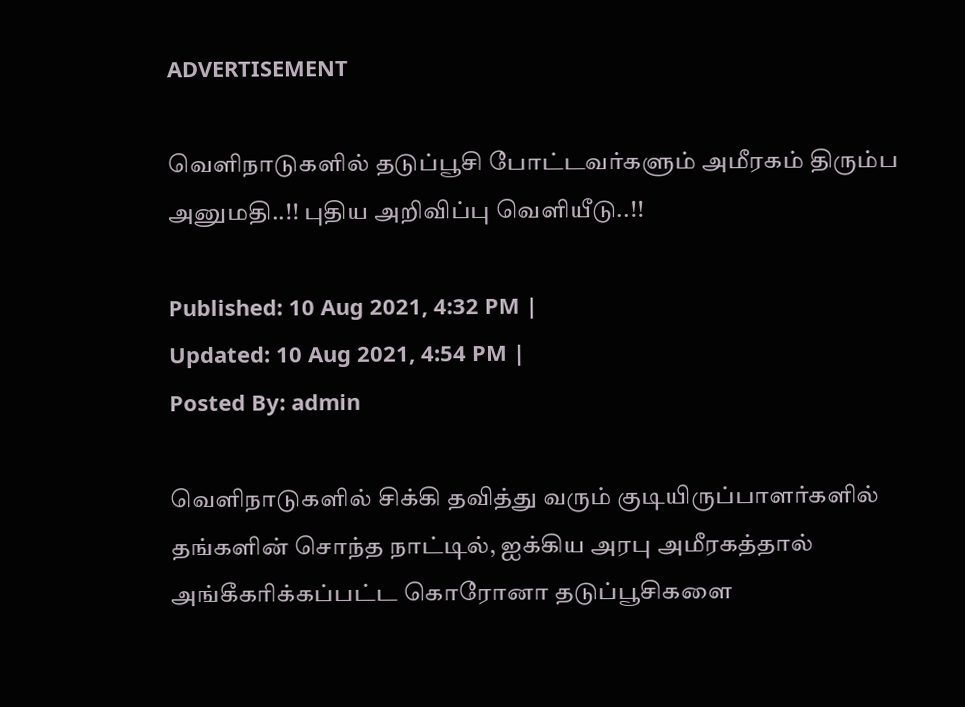ADVERTISEMENT

வெளிநாடுகளில் தடுப்பூசி போட்டவர்களும் அமீரகம் திரும்ப அனுமதி..!! புதிய அறிவிப்பு வெளியீடு..!!

Published: 10 Aug 2021, 4:32 PM |
Updated: 10 Aug 2021, 4:54 PM |
Posted By: admin

வெளிநாடுகளில் சிக்கி தவித்து வரும் குடியிருப்பாளர்களில் தங்களின் சொந்த நாட்டில், ஐக்கிய அரபு அமீரகத்தால் அங்கீகரிக்கப்பட்ட கொரோனா தடுப்பூசிகளை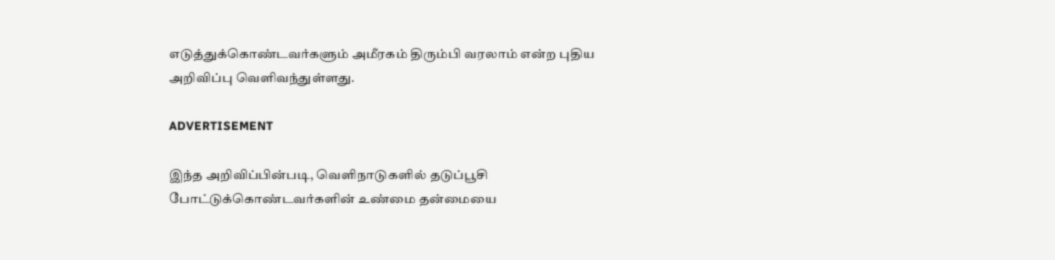எடுத்துக்கொண்டவர்களும் அமீரகம் திரும்பி வரலாம் என்ற புதிய அறிவிப்பு வெளிவந்துள்ளது.

ADVERTISEMENT

இந்த அறிவிப்பின்படி, வெளிநாடுகளில் தடுப்பூசி போட்டுக்கொண்டவர்களின் உண்மை தன்மையை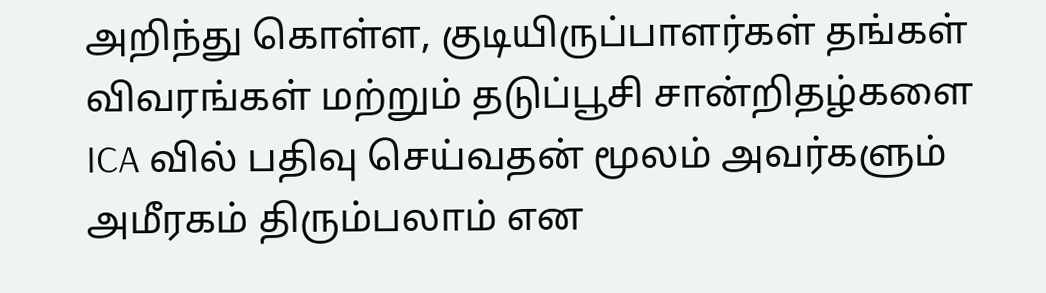அறிந்து கொள்ள, குடியிருப்பாளர்கள் தங்கள் விவரங்கள் மற்றும் தடுப்பூசி சான்றிதழ்களை ICA வில் பதிவு செய்வதன் மூலம் அவர்களும் அமீரகம் திரும்பலாம் என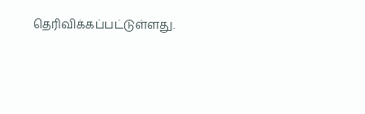தெரிவிக்கப்பட்டுள்ளது.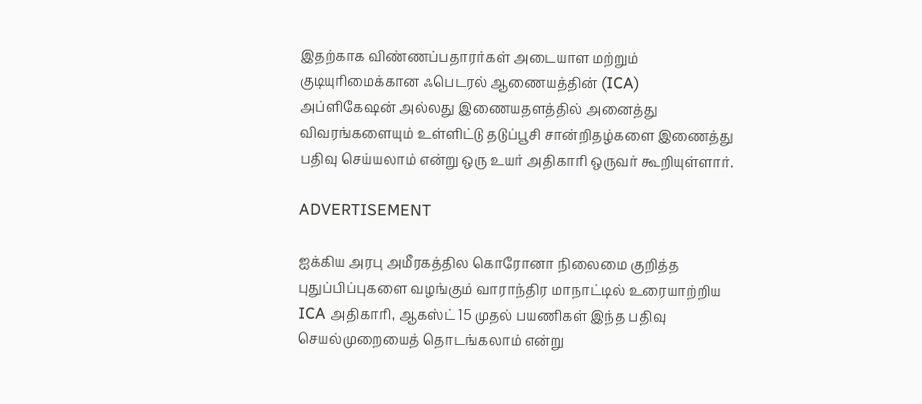இதற்காக விண்ணப்பதாரர்கள் அடையாள மற்றும் குடியுரிமைக்கான ஃபெடரல் ஆணையத்தின் (ICA) அப்ளிகேஷன் அல்லது இணையதளத்தில் அனைத்து விவரங்களையும் உள்ளிட்டு தடுப்பூசி சான்றிதழ்களை இணைத்து பதிவு செய்யலாம் என்று ஒரு உயர் அதிகாரி ஒருவர் கூறியுள்ளார்.

ADVERTISEMENT

ஐக்கிய அரபு அமீரகத்தில கொரோனா நிலைமை குறித்த புதுப்பிப்புகளை வழங்கும் வாராந்திர மாநாட்டில் உரையாற்றிய ICA அதிகாரி, ஆகஸ்ட் 15 முதல் பயணிகள் இந்த பதிவு செயல்முறையைத் தொடங்கலாம் என்று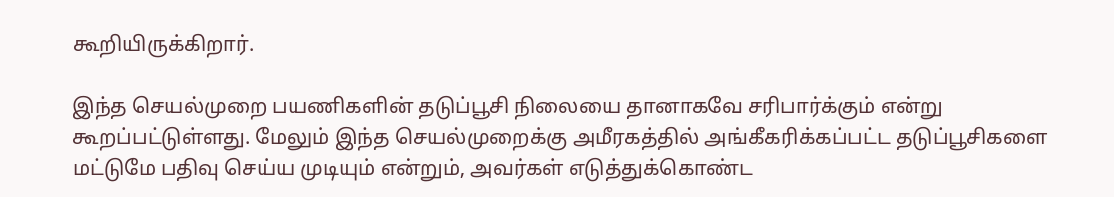கூறியிருக்கிறார்.

இந்த செயல்முறை பயணிகளின் தடுப்பூசி நிலையை தானாகவே சரிபார்க்கும் என்று கூறப்பட்டுள்ளது. மேலும் இந்த செயல்முறைக்கு அமீரகத்தில் அங்கீகரிக்கப்பட்ட தடுப்பூசிகளை மட்டுமே பதிவு செய்ய முடியும் என்றும், அவர்கள் எடுத்துக்கொண்ட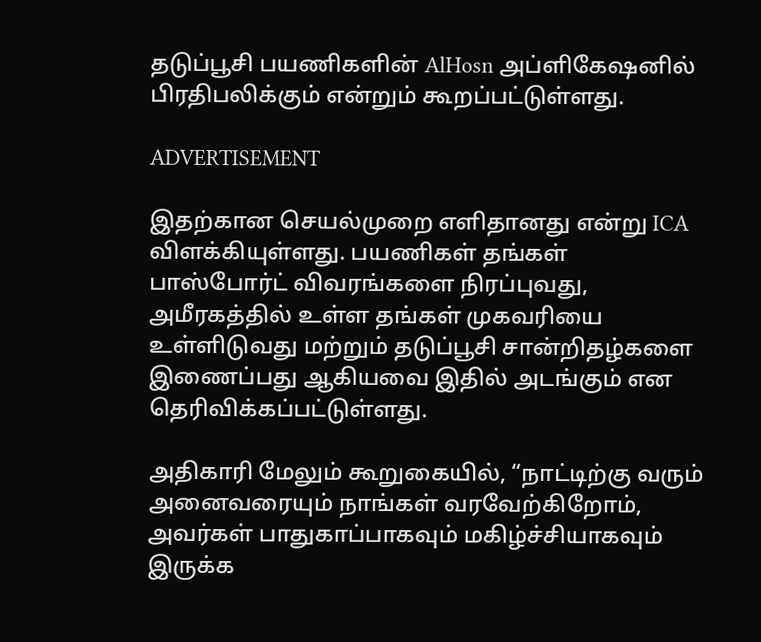தடுப்பூசி பயணிகளின் AlHosn அப்ளிகேஷனில் பிரதிபலிக்கும் என்றும் கூறப்பட்டுள்ளது.

ADVERTISEMENT

இதற்கான செயல்முறை எளிதானது என்று ICA விளக்கியுள்ளது. பயணிகள் தங்கள் பாஸ்போர்ட் விவரங்களை நிரப்புவது, அமீரகத்தில் உள்ள தங்கள் முகவரியை உள்ளிடுவது மற்றும் தடுப்பூசி சான்றிதழ்களை இணைப்பது ஆகியவை இதில் அடங்கும் என தெரிவிக்கப்பட்டுள்ளது.

அதிகாரி மேலும் கூறுகையில், “நாட்டிற்கு வரும் அனைவரையும் நாங்கள் வரவேற்கிறோம், அவர்கள் பாதுகாப்பாகவும் மகிழ்ச்சியாகவும் இருக்க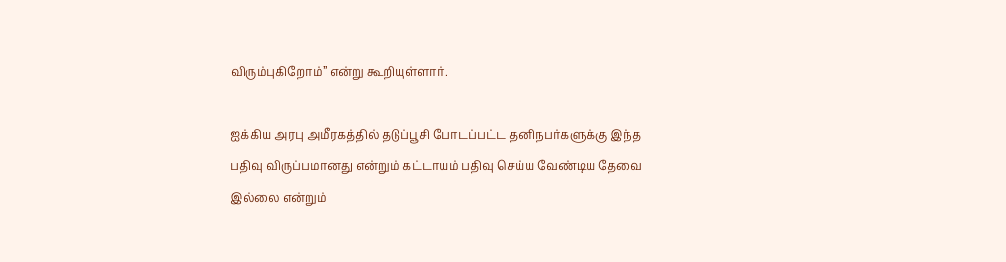விரும்புகிறோம்” என்று கூறியுள்ளார்.

ஐக்கிய அரபு அமீரகத்தில் தடுப்பூசி போடப்பட்ட தனிநபர்களுக்கு இந்த பதிவு விருப்பமானது என்றும் கட்டாயம் பதிவு செய்ய வேண்டிய தேவை இல்லை என்றும்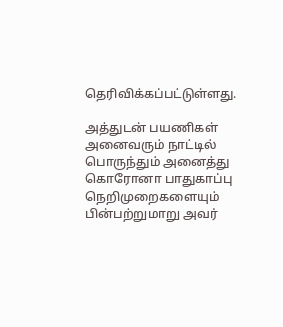தெரிவிக்கப்பட்டுள்ளது.

அத்துடன் பயணிகள் அனைவரும் நாட்டில் பொருந்தும் அனைத்து கொரோனா பாதுகாப்பு நெறிமுறைகளையும் பின்பற்றுமாறு அவர்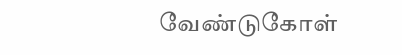வேண்டுகோள்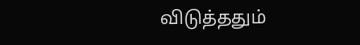விடுத்ததும்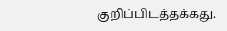குறிப்பிடத்தக்கது.